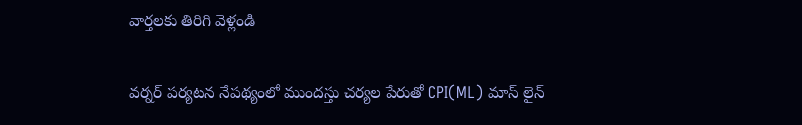వార్తలకు తిరిగి వెళ్లండి

వర్నర్ పర్యటన నేపథ్యంలో ముందస్తు చర్యల పేరుతో CPI(ML) మాస్ లైన్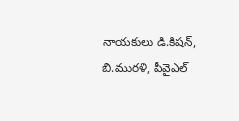నాయకులు డి.కిషన్, బి.మురళి, పీవైఎల్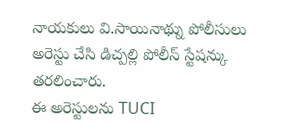నాయకులు వి.సాయినాథ్ను పోలీసులు అరెస్టు చేసి డిచ్పల్లి పోలీస్ స్టేషన్కు తరలించారు.
ఈ అరెస్టులను TUCI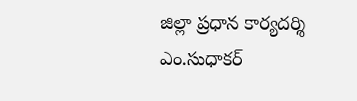జిల్లా ప్రధాన కార్యదర్శి ఎం.సుధాకర్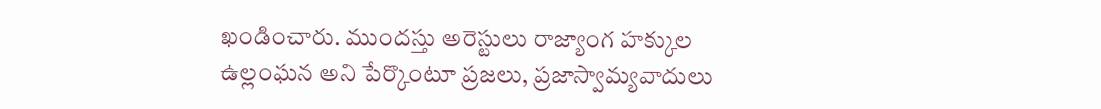ఖండించారు. ముందస్తు అరెస్టులు రాజ్యాంగ హక్కుల ఉల్లంఘన అని పేర్కొంటూ ప్రజలు, ప్రజాస్వామ్యవాదులు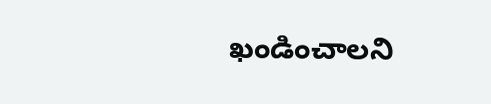ఖండించాలని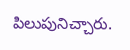పిలుపునిచ్చారు.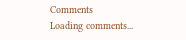Comments
Loading comments...